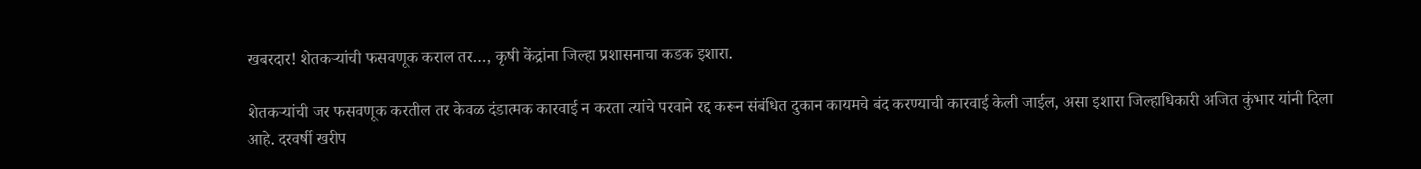खबरदार! शेतकऱ्यांची फसवणूक कराल तर…, कृषी केंद्रांना जिल्हा प्रशासनाचा कडक इशारा.

शेतकऱ्यांची जर फसवणूक करतील तर केवळ दंडात्मक कारवाई न करता त्यांचे परवाने रद्द करून संबंधित दुकान कायमचे बंद करण्याची कारवाई केली जाईल, असा इशारा जिल्हाधिकारी अजित कुंभार यांनी दिला आहे. दरवर्षी खरीप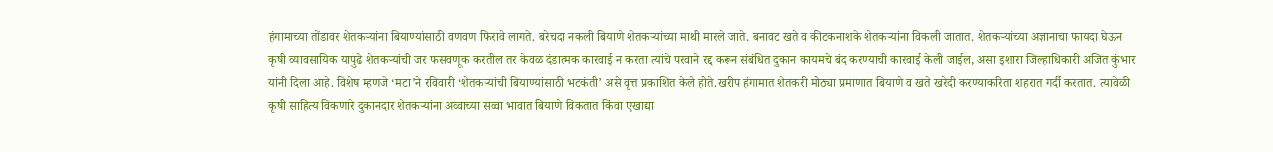हंगामाच्या तोंडावर शेतकऱ्यांना बियाण्यांसाठी वणवण फिरावे लागते. बरेचदा नकली बियाणे शेतकऱ्यांच्या माथी मारले जाते. बनावट खते व कीटकनाशके शेतकऱ्यांना विकली जातात. शेतकऱ्यांच्या अज्ञानाचा फायदा घेऊन कृषी व्यावसायिक यापुढे शेतकऱ्यांची जर फसवणूक करतील तर केवळ दंडात्मक कारवाई न करता त्यांचे परवाने रद्द करून संबंधित दुकान कायमचे बंद करण्याची कारवाई केली जाईल, असा इशारा जिल्हाधिकारी अजित कुंभार यांनी दिला आहे. विशेष म्हणजे ‘मटा’ने रविवारी ‘शेतकऱ्यांची बियाण्यांसाठी भटकंती’ असे वृत्त प्रकाशित केले होते.खरीप हंगामात शेतकरी मोठ्या प्रमाणात बियाणे व खते खरेदी करण्याकरिता शहरात गर्दी करतात. त्यावेळी कृषी साहित्य विकणारे दुकानदार शेतकऱ्यांना अव्वाच्या सव्वा भावात बियाणे विकतात किंवा एखाद्या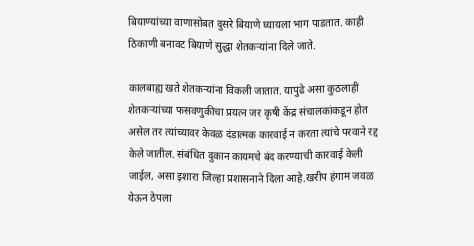बियाण्यांच्या वाणासोबत दुसरे बियाणे घ्यायला भाग पाडतात. काही ठिकाणी बनावट बियाणे सुद्धा शेतकऱ्यांना दिले जाते.

कालबाह्य खते शेतकऱ्यांना विकली जातात. यापुढे असा कुठलाही शेतकऱ्यांच्या फसवणुकीचा प्रयत्न जर कृषी केंद्र संचालकांकडून होत असेल तर त्यांच्यावर केवळ दंडात्मक कारवाई न करता त्यांचे परवाने रद्द केले जातील. संबंधित दुकान कायमचे बंद करण्याची कारवाई केली जाईल, असा इशारा जिल्हा प्रशासनाने दिला आहे.खरीप हंगाम जवळ येऊन ठेपला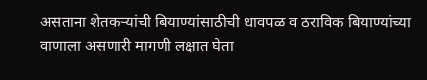असताना शेतकऱ्यांची बियाण्यांसाठीची धावपळ व ठराविक बियाण्यांच्या वाणाला असणारी मागणी लक्षात घेता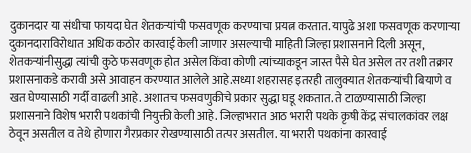दुकानदार या संधीचा फायदा घेत शेतकऱ्यांची फसवणूक करण्याचा प्रयत्न करतात. यापुढे अशा फसवणूक करणाऱ्या दुकानदाराविरोधात अधिक कठोर कारवाई केली जाणार असल्याची माहिती जिल्हा प्रशासनाने दिली असून, शेतकऱ्यांनीसुद्धा त्यांची कुठे फसवणूक होत असेल किंवा कोणी त्यांच्याकडून जास्त पैसे घेत असेल तर तशी तक्रार प्रशासनाकडे करावी असे आवाहन करण्यात आलेले आहे.सध्या शहरासह इतरही तालुक्यात शेतकऱ्यांची बियाणे व खत घेण्यासाठी गर्दी वाढली आहे. अशातच फसवणुकीचे प्रकार सुद्धा घडू शकतात. ते टाळण्यासाठी जिल्हा प्रशासनाने विशेष भरारी पथकांची नियुक्ती केली आहे. जिल्हाभरात आठ भरारी पथके कृषी केंद्र संचालकांवर लक्ष ठेवून असतील व तेथे होणारा गैरप्रकार रोखण्यासाठी तत्पर असतील. या भरारी पथकांना कारवाई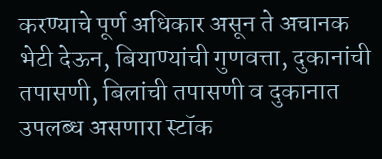करण्याचे पूर्ण अधिकार असून ते अचानक भेटी देऊन, बियाण्यांची गुणवत्ता, दुकानांची तपासणी, बिलांची तपासणी व दुकानात उपलब्ध असणारा स्टॉक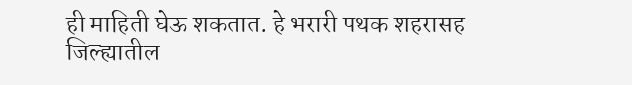ही माहिती घेऊ शकतात. हे भरारी पथक शहरासह जिल्ह्यातील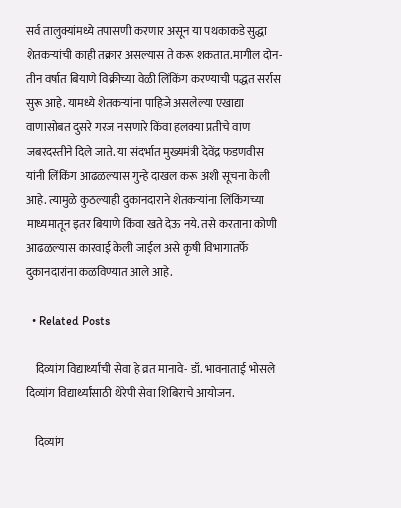सर्व तालुक्यांमध्ये तपासणी करणार असून या पथकाकडे सुद्धा शेतकऱ्यांची काही तक्रार असल्यास ते करू शकतात.मागील दोन-तीन वर्षात बियाणे विक्रीच्या वेळी लिंकिंग करण्याची पद्धत सर्रास सुरू आहे. यामध्ये शेतकऱ्यांना पाहिजे असलेल्या एखाद्या वाणासोबत दुसरे गरज नसणारे किंवा हलक्या प्रतीचे वाण जबरदस्तीने दिले जाते. या संदर्भात मुख्यमंत्री देवेंद्र फडणवीस यांनी लिंकिंग आढळल्यास गुन्हे दाखल करू अशी सूचना केली आहे. त्यामुळे कुठल्याही दुकानदाराने शेतकऱ्यांना लिंकिंगच्या माध्यमातून इतर बियाणे किंवा खते देऊ नये. तसे करताना कोणी आढळल्यास कारवाई केली जाईल असे कृषी विभागातर्फे दुकानदारांना कळविण्यात आले आहे.

  • Related Posts

    दिव्यांग विद्यार्थ्यांची सेवा हे व्रत मानावे- डॉ. भावनाताई भोसले दिव्यांग विद्यार्थ्यांसाठी थेरेपी सेवा शिबिराचे आयोजन.

    दिव्यांग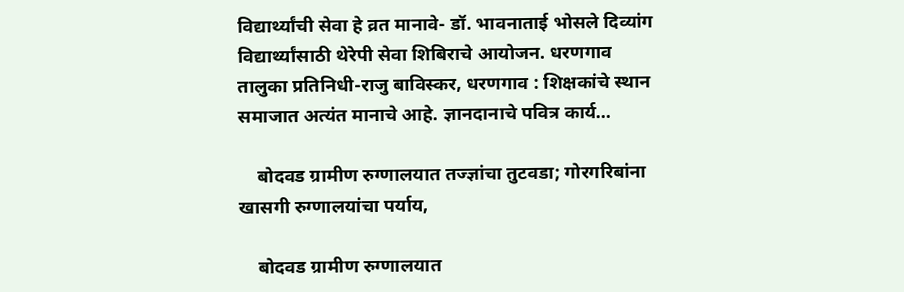विद्यार्थ्यांची सेवा हे व्रत मानावे- डॉ. भावनाताई भोसले दिव्यांग विद्यार्थ्यांसाठी थेरेपी सेवा शिबिराचे आयोजन. धरणगाव तालुका प्रतिनिधी-राजु बाविस्कर, धरणगाव : शिक्षकांचे स्थान समाजात अत्यंत मानाचे आहे. ज्ञानदानाचे पवित्र कार्य…

    बोदवड ग्रामीण रुग्णालयात तज्ज्ञांचा तुटवडा; गोरगरिबांना खासगी रुग्णालयांचा पर्याय,

    बोदवड ग्रामीण रुग्णालयात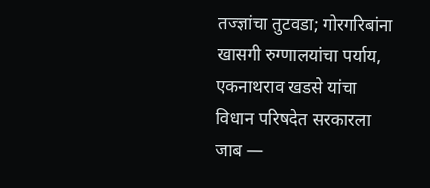तज्ज्ञांचा तुटवडा; गोरगरिबांना खासगी रुग्णालयांचा पर्याय, एकनाथराव खडसे यांचा विधान परिषदेत सरकारला जाब —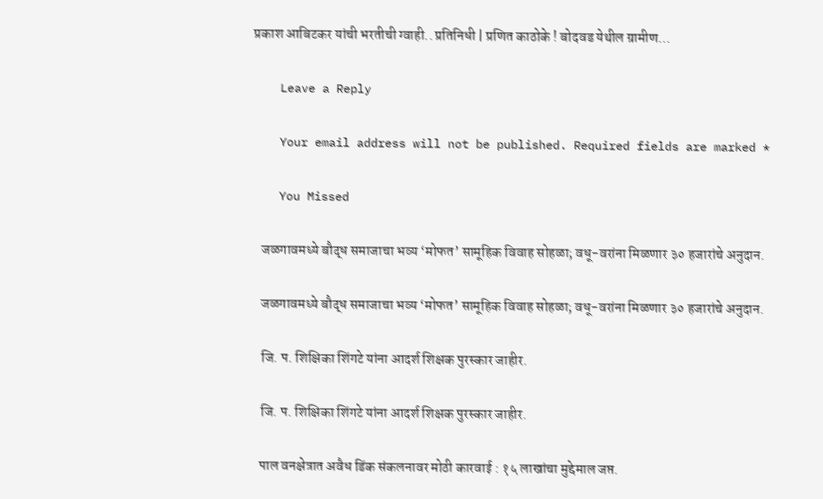प्रकाश आबिटकर यांची भरतीची ग्वाही.. प्रतिनिधी | प्रणित काठोके ! बोदवड येथील ग्रामीण…

    Leave a Reply

    Your email address will not be published. Required fields are marked *

    You Missed

    जळगावमध्ये बौद्ध समाजाचा भव्य ‘मोफत’ सामूहिक विवाह सोहळा; वधू-वरांना मिळणार ३० हजारांचे अनुदान.

    जळगावमध्ये बौद्ध समाजाचा भव्य ‘मोफत’ सामूहिक विवाह सोहळा; वधू-वरांना मिळणार ३० हजारांचे अनुदान.

    जि. प. शिक्षिका शिंगटे यांना आदर्श शिक्षक पुरस्कार जाहीर.

    जि. प. शिक्षिका शिंगटे यांना आदर्श शिक्षक पुरस्कार जाहीर.

    पाल वनक्षेत्रात अवैध डिंक संकलनावर मोठी कारवाई : १५ लाखांचा मुद्देमाल जप्त.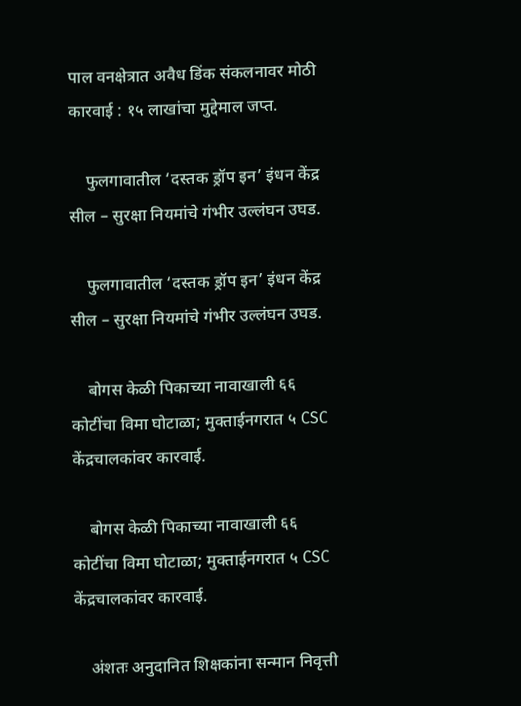पाल वनक्षेत्रात अवैध डिंक संकलनावर मोठी कारवाई : १५ लाखांचा मुद्देमाल जप्त.

    फुलगावातील ‘दस्तक ड्रॉप इन’ इंधन केंद्र सील – सुरक्षा नियमांचे गंभीर उल्लंघन उघड.

    फुलगावातील ‘दस्तक ड्रॉप इन’ इंधन केंद्र सील – सुरक्षा नियमांचे गंभीर उल्लंघन उघड.

    बोगस केळी पिकाच्या नावाखाली ६६ कोटींचा विमा घोटाळा; मुक्ताईनगरात ५ CSC केंद्रचालकांवर कारवाई.

    बोगस केळी पिकाच्या नावाखाली ६६ कोटींचा विमा घोटाळा; मुक्ताईनगरात ५ CSC केंद्रचालकांवर कारवाई.

    अंशतः अनुदानित शिक्षकांना सन्मान निवृत्ती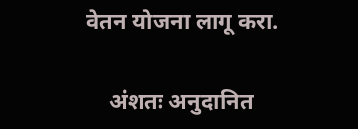वेतन योजना लागू करा.

    अंशतः अनुदानित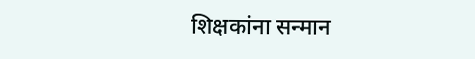शिक्षकांना सन्मान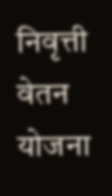निवृत्ती वेतन योजना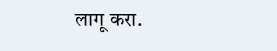लागू करा.